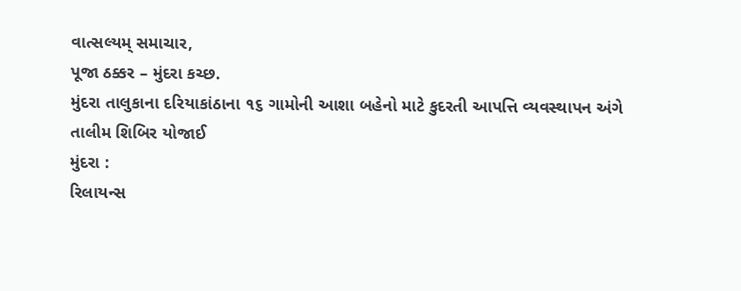વાત્સલ્યમ્ સમાચાર,
પૂજા ઠક્કર – મુંદરા કચ્છ.
મુંદરા તાલુકાના દરિયાકાંઠાના ૧૬ ગામોની આશા બહેનો માટે કુદરતી આપત્તિ વ્યવસ્થાપન અંગે તાલીમ શિબિર યોજાઈ
મુંદરા :
રિલાયન્સ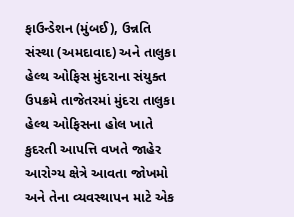ફાઉન્ડેશન (મુંબઈ), ઉન્નતિ સંસ્થા (અમદાવાદ) અને તાલુકા હેલ્થ ઓફિસ મુંદરાના સંયુક્ત ઉપક્રમે તાજેતરમાં મુંદરા તાલુકા હેલ્થ ઓફિસના હોલ ખાતે કુદરતી આપત્તિ વખતે જાહેર આરોગ્ય ક્ષેત્રે આવતા જોખમો અને તેના વ્યવસ્થાપન માટે એક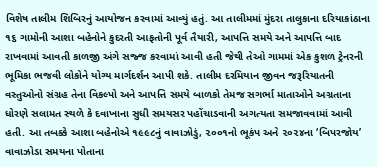વિશેષ તાલીમ શિબિરનું આયોજન કરવામાં આવ્યું હતું. આ તાલીમમાં મુંદરા તાલુકાના દરિયાકાંઠાના ૧૬ ગામોની આશા બહેનોને કુદરતી આફતોની પૂર્વ તૈયારી, આપત્તિ સમયે અને આપત્તિ બાદ રાખવામાં આવતી કાળજી અંગે સજ્જ કરવામાં આવી હતી જેથી તેઓ ગામમાં એક કુશળ ટ્રેનરની ભૂમિકા ભજવી લોકોને યોગ્ય માર્ગદર્શન આપી શકે. તાલીમ દરમિયાન જીવન જરૂરિયાતની વસ્તુઓનો સંગ્રહ તેના વિકલ્પો અને આપત્તિ સમયે બાળકો તેમજ સગર્ભા માતાઓને અગ્રતાના ધોરણે સલામત સ્થળે કે દવાખાના સુધી સમયસર પહોંચાડવાની અગત્યતા સમજાવવામાં આવી હતી. આ તબક્કે આશા બહેનોએ ૧૯૯૮નું વાવાઝોડું, ૨૦૦૧નો ભૂકંપ અને ૨૦૨૪ના ‘બિપરજોય’ વાવાઝોડા સમયના પોતાના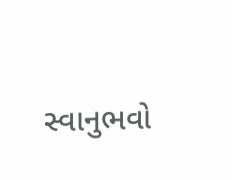સ્વાનુભવો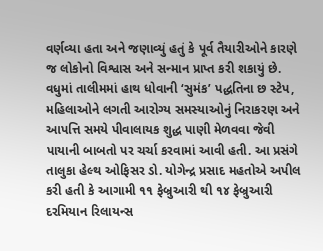વર્ણવ્યા હતા અને જણાવ્યું હતું કે પૂર્વ તૈયારીઓને કારણે જ લોકોનો વિશ્વાસ અને સન્માન પ્રાપ્ત કરી શકાયું છે.
વધુમાં તાલીમમાં હાથ ધોવાની ‘સુમંક’ પદ્ધતિના છ સ્ટેપ, મહિલાઓને લગતી આરોગ્ય સમસ્યાઓનું નિરાકરણ અને આપત્તિ સમયે પીવાલાયક શુદ્ધ પાણી મેળવવા જેવી પાયાની બાબતો પર ચર્ચા કરવામાં આવી હતી. આ પ્રસંગે તાલુકા હેલ્થ ઓફિસર ડો. યોગેન્દ્ર પ્રસાદ મહતોએ અપીલ કરી હતી કે આગામી ૧૧ ફેબ્રુઆરી થી ૧૪ ફેબ્રુઆરી દરમિયાન રિલાયન્સ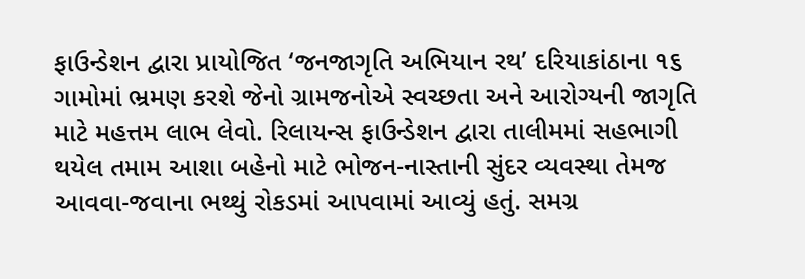ફાઉન્ડેશન દ્વારા પ્રાયોજિત ‘જનજાગૃતિ અભિયાન રથ’ દરિયાકાંઠાના ૧૬ ગામોમાં ભ્રમણ કરશે જેનો ગ્રામજનોએ સ્વચ્છતા અને આરોગ્યની જાગૃતિ માટે મહત્તમ લાભ લેવો. રિલાયન્સ ફાઉન્ડેશન દ્વારા તાલીમમાં સહભાગી થયેલ તમામ આશા બહેનો માટે ભોજન-નાસ્તાની સુંદર વ્યવસ્થા તેમજ આવવા-જવાના ભથ્થું રોકડમાં આપવામાં આવ્યું હતું. સમગ્ર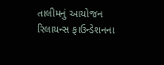તાલીમનું આયોજન રિલાયન્સ ફાઉન્ડેશનના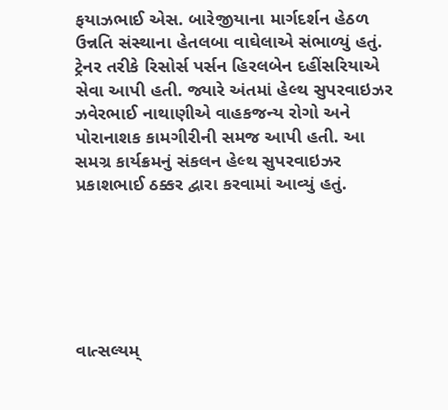ફયાઝભાઈ એસ. બારેજીયાના માર્ગદર્શન હેઠળ ઉન્નતિ સંસ્થાના હેતલબા વાઘેલાએ સંભાળ્યું હતું. ટ્રેનર તરીકે રિસોર્સ પર્સન હિરલબેન દહીંસરિયાએ સેવા આપી હતી. જ્યારે અંતમાં હેલ્થ સુપરવાઇઝર ઝવેરભાઈ નાથાણીએ વાહકજન્ય રોગો અને પોરાનાશક કામગીરીની સમજ આપી હતી. આ સમગ્ર કાર્યક્રમનું સંકલન હેલ્થ સુપરવાઇઝર પ્રકાશભાઈ ઠક્કર દ્વારા કરવામાં આવ્યું હતું.






વાત્સલ્યમ્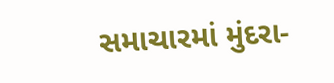સમાચારમાં મુંદરા-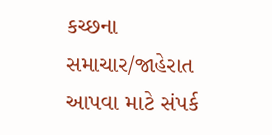કચ્છના સમાચાર/જાહેરાત આપવા માટે સંપર્ક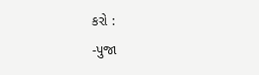કરો :
-પુજા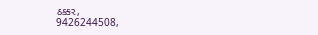ઠક્કર,
9426244508,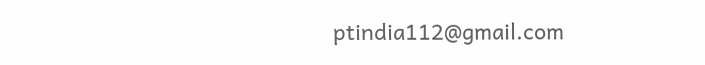ptindia112@gmail.com